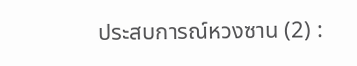ประสบการณ์หวงซาน (2) :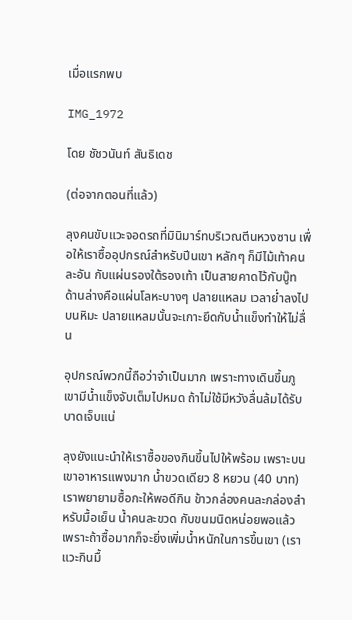เมื่อแรกพบ

IMG_1972

โดย ชัชวนันท์ สันธิเดช

(ต่อจากตอนที่แล้ว)

ลุงคนขับแวะจอดรถที่มินิมาร์ทบริเวณตีนหวงซาน เพื่อให้เราซื้ออุปกรณ์สำหรับปีนเขา หลักๆ ก็มีไม้เท้าคนละอัน กับแผ่นรองใต้รองเท้า เป็นสายคาดไว้กับบู๊ท ด้านล่างคือแผ่นโลหะบางๆ ปลายแหลม เวลาย่ำลงไปบนหิมะ ปลายแหลมนั้นจะเกาะยึดกับน้ำแข็งทำให้ไม่ลื่น

อุปกรณ์พวกนี้ถือว่าจำเป็นมาก เพราะทางเดินขึ้นภูเขามีน้ำแข็งจับเต็มไปหมด ถ้าไม่ใช้มีหวังลื่นล้มได้รับบาดเจ็บแน่

ลุงยังแนะนำให้เราซื้อของกินขึ้นไปให้พร้อม เพราะบนเขาอาหารแพงมาก น้ำขวดเดียว 8 หยวน (40 บาท) เราพยายามซื้อกะให้พอดีกิน ข้าวกล่องคนละกล่องสำหรับมื้อเย็น น้ำคนละขวด กับขนมนิดหน่อยพอแล้ว เพราะถ้าซื้อมากก็จะยิ่งเพิ่มน้ำหนักในการขึ้นเขา (เราแวะกินมื้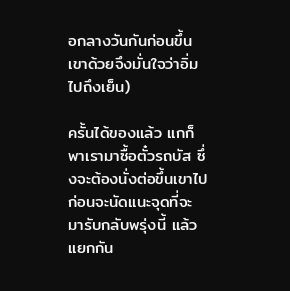อกลางวันกันก่อนขึ้นเขาด้วยจึงมั่นใจว่าอิ่มไปถึงเย็น)

ครั้นได้ของแล้ว แกก็พาเรามาซื้อตั๋วรถบัส ซึ่งจะต้องนั่งต่อขึ้นเขาไป ก่อนจะนัดแนะจุดที่จะมารับกลับพรุ่งนี้ แล้วแยกกัน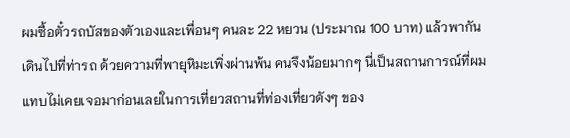ผมซื้อตั๋วรถบัสของตัวเองและเพื่อนๆ คนละ 22 หยวน (ประมาณ 100 บาท) แล้วพากันเดินไปที่ท่ารถ ด้วยความที่พายุหิมะเพิ่งผ่านพ้น คนจึงน้อยมากๆ นี่เป็นสถานการณ์ที่ผมแทบไม่เคยเจอมาก่อนเลยในการเที่ยวสถานที่ท่องเที่ยวดังๆ ของ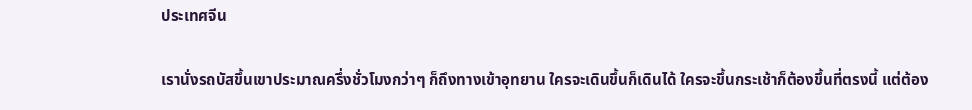ประเทศจีน

เรานั่งรถบัสขึ้นเขาประมาณครึ่งชั่วโมงกว่าๆ ก็ถึงทางเข้าอุทยาน ใครจะเดินขึ้นก็เดินได้ ใครจะขึ้นกระเช้าก็ต้องขึ้นที่ตรงนี้ แต่ต้อง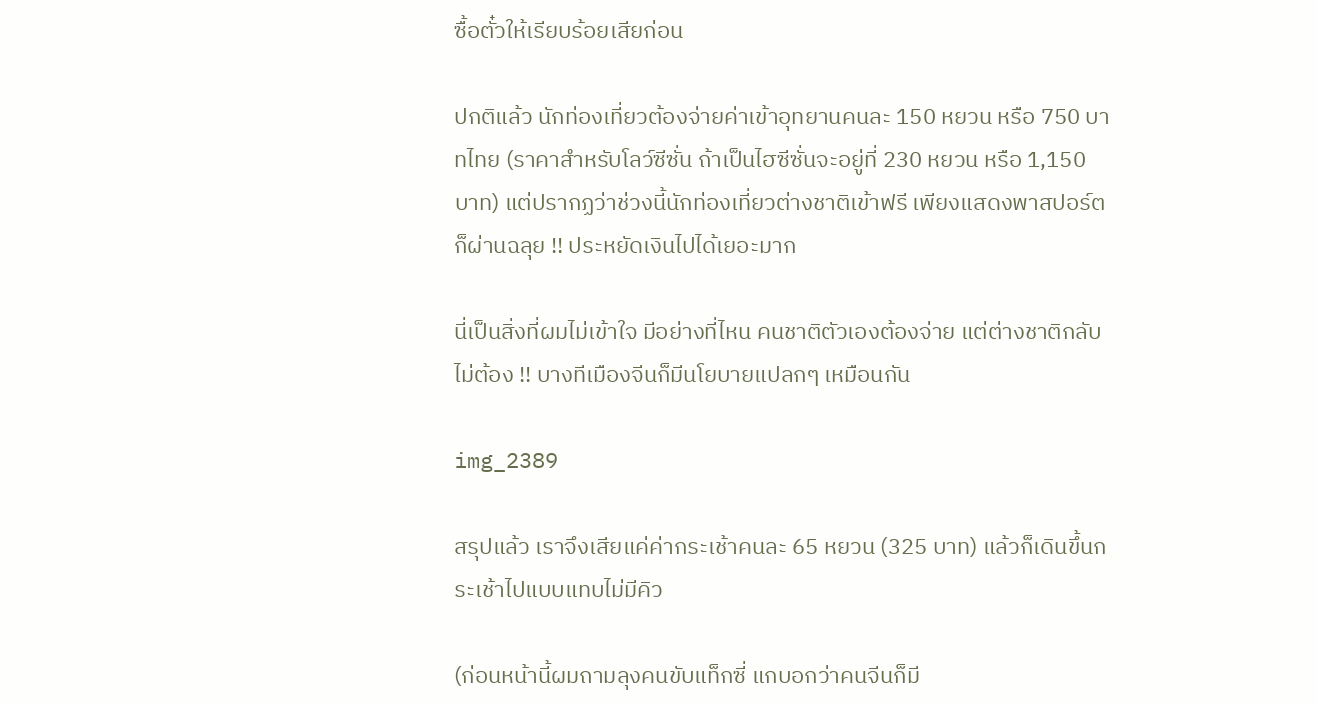ซื้อตั๋วให้เรียบร้อยเสียก่อน

ปกติแล้ว นักท่องเที่ยวต้องจ่ายค่าเข้าอุทยานคนละ 150 หยวน หรือ 750 บาทไทย (ราคาสำหรับโลว์ซีซั่น ถ้าเป็นไฮซีซั่นจะอยู่ที่ 230 หยวน หรือ 1,150 บาท) แต่ปรากฏว่าช่วงนี้นักท่องเที่ยวต่างชาติเข้าฟรี เพียงแสดงพาสปอร์ตก็ผ่านฉลุย !! ประหยัดเงินไปได้เยอะมาก

นี่เป็นสิ่งที่ผมไม่เข้าใจ มีอย่างที่ไหน คนชาติตัวเองต้องจ่าย แต่ต่างชาติกลับไม่ต้อง !! บางทีเมืองจีนก็มีนโยบายแปลกๆ เหมือนกัน

img_2389

สรุปแล้ว เราจึงเสียแค่ค่ากระเช้าคนละ 65 หยวน (325 บาท) แล้วก็เดินขึ้นกระเช้าไปแบบแทบไม่มีคิว

(ก่อนหน้านี้ผมถามลุงคนขับแท็กซี่ แกบอกว่าคนจีนก็มี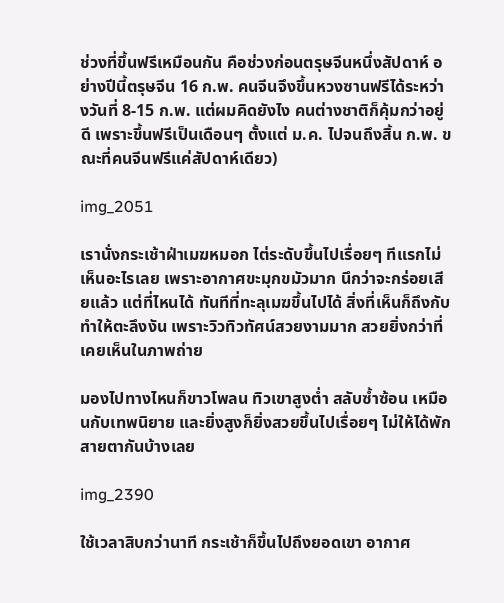ช่วงที่ขึ้นฟรีเหมือนกัน คือช่วงก่อนตรุษจีนหนึ่งสัปดาห์ อย่างปีนี้ตรุษจีน 16 ก.พ. คนจีนจึงขึ้นหวงซานฟรีได้ระหว่างวันที่ 8-15 ก.พ. แต่ผมคิดยังไง คนต่างชาติก็คุ้มกว่าอยู่ดี เพราะขึ้นฟรีเป็นเดือนๆ ตั้งแต่ ม.ค. ไปจนถึงสิ้น ก.พ. ขณะที่คนจีนฟรีแค่สัปดาห์เดียว)

img_2051

เรานั่งกระเช้าฝ่าเมฆหมอก ไต่ระดับขึ้นไปเรื่อยๆ ทีแรกไม่เห็นอะไรเลย เพราะอากาศขะมุกขมัวมาก นึกว่าจะกร่อยเสียแล้ว แต่ที่ไหนได้ ทันทีที่ทะลุเมฆขึ้นไปได้ สิ่งที่เห็นก็ถึงกับทำให้ตะลึงงัน เพราะวิวทิวทัศน์สวยงามมาก สวยยิ่งกว่าที่เคยเห็นในภาพถ่าย

มองไปทางไหนก็ขาวโพลน ทิวเขาสูงต่ำ สลับซ้ำซ้อน เหมือนกับเทพนิยาย และยิ่งสูงก็ยิ่งสวยขึ้นไปเรื่อยๆ ไม่ให้ได้พักสายตากันบ้างเลย

img_2390

ใช้เวลาสิบกว่านาที กระเช้าก็ขึ้นไปถึงยอดเขา อากาศ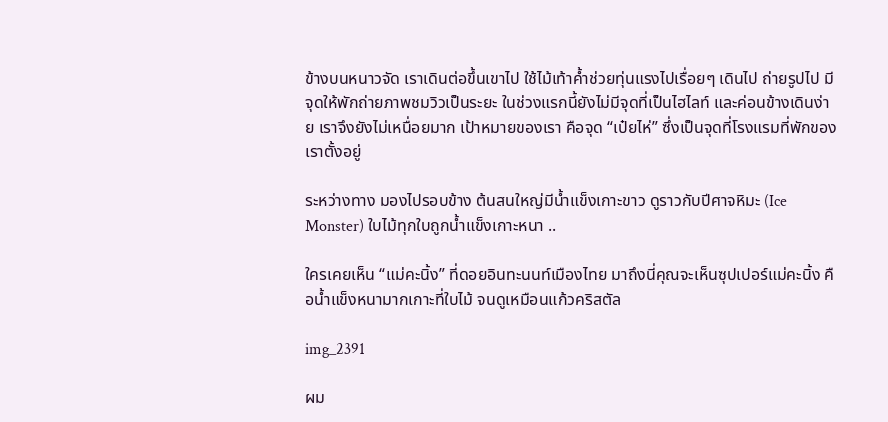ข้างบนหนาวจัด เราเดินต่อขึ้นเขาไป ใช้ไม้เท้าค้ำช่วยทุ่นแรงไปเรื่อยๆ เดินไป ถ่ายรูปไป มีจุดให้พักถ่ายภาพชมวิวเป็นระยะ ในช่วงแรกนี้ยังไม่มีจุดที่เป็นไฮไลท์ และค่อนข้างเดินง่าย เราจึงยังไม่เหนื่อยมาก เป้าหมายของเรา คือจุด “เป๋ยไห่” ซึ่งเป็นจุดที่โรงแรมที่พักของเราตั้งอยู่

ระหว่างทาง มองไปรอบข้าง ต้นสนใหญ่มีน้ำแข็งเกาะขาว ดูราวกับปีศาจหิมะ (Ice Monster) ใบไม้ทุกใบถูกน้ำแข็งเกาะหนา ..

ใครเคยเห็น “แม่คะนิ้ง” ที่ดอยอินทะนนท์เมืองไทย มาถึงนี่คุณจะเห็นซุปเปอร์แม่คะนิ้ง คือน้ำแข็งหนามากเกาะที่ใบไม้ จนดูเหมือนแก้วคริสตัล

img_2391

ผม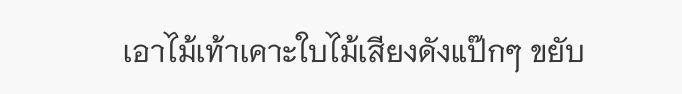เอาไม้เท้าเคาะใบไม้เสียงดังแป๊กๆ ขยับ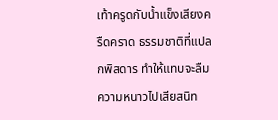เท้าครูดกับน้ำแข็งเสียงครืดคราด ธรรมชาติที่แปลกพิสดาร ทำให้แทบจะลืมความหนาวไปเสียสนิท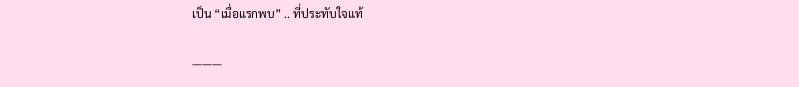เป็น “เมื่อแรกพบ” .. ที่ประทับใจแท้

———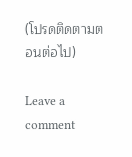(โปรดติดตามตอนต่อไป)

Leave a comment